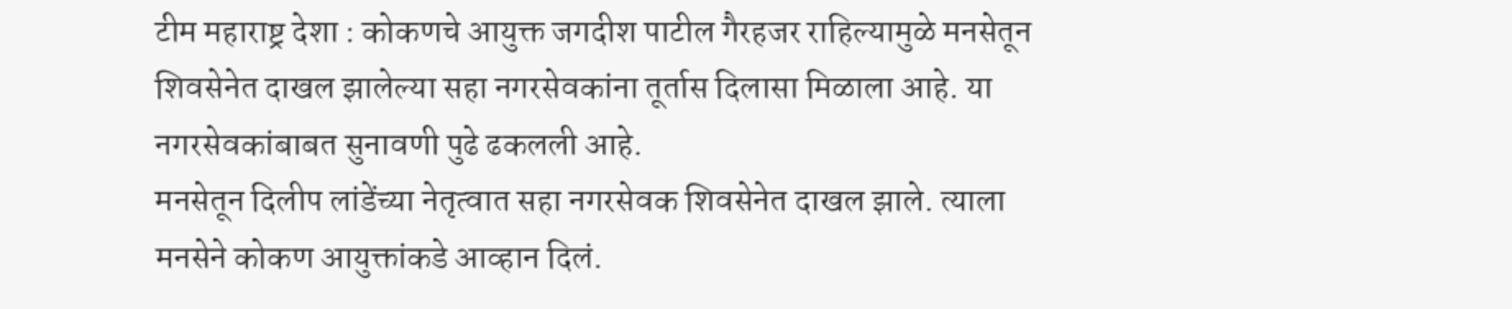टीम महाराष्ट्र देशा : कोकणचे आयुक्त जगदीश पाटील गैरहजर राहिल्यामुळे मनसेतून शिवसेनेत दाखल झालेल्या सहा नगरसेवकांना तूर्तास दिलासा मिळाला आहे. या नगरसेवकांबाबत सुनावणी पुढे ढकलली आहे.
मनसेतून दिलीप लांडेंच्या नेतृत्वात सहा नगरसेवक शिवसेनेत दाखल झाले. त्याला मनसेने कोकण आयुक्तांकडे आव्हान दिलं.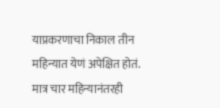याप्रकरणाचा निकाल तीन महिन्यात येणं अपेक्षित होतं. मात्र चार महिन्यानंतरही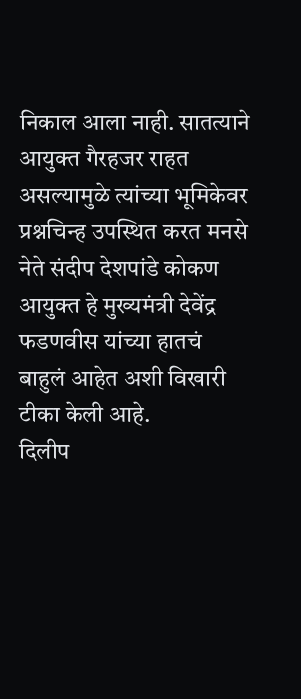निकाल आला नाही. सातत्याने आयुक्त गैरहजर राहत असल्यामुळे त्यांच्या भूमिकेवर प्रश्नचिन्ह उपस्थित करत मनसे नेते संदीप देशपांडे कोकण आयुक्त हे मुख्यमंत्री देवेंद्र फडणवीस यांच्या हातचं बाहुलं आहेत अशी विखारी टीका केली आहे.
दिलीप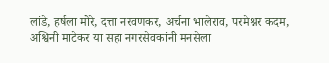लांडे, हर्षला मोरे, दत्ता नरवणकर, अर्चना भालेराव, परमेश्नर कदम, अश्विनी माटेकर या सहा नगरसेवकांनी मनसेला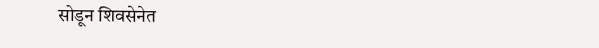सोडून शिवसेनेत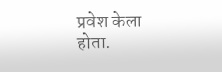प्रवेश केला होता.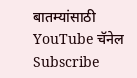बातम्यांसाठी YouTube चॅनेल Subscribe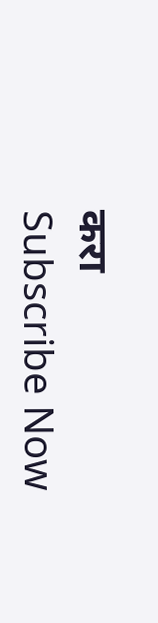करा
Subscribe Now